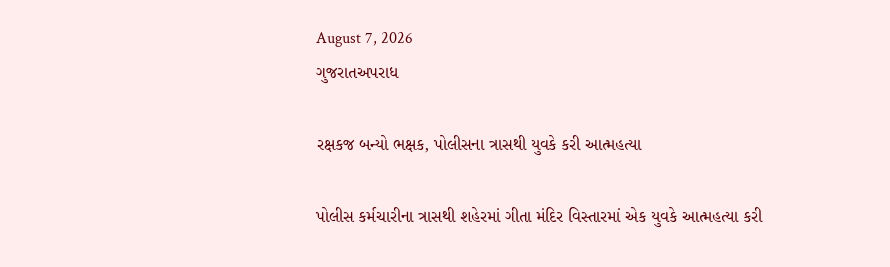August 7, 2026
ગુજરાતઅપરાધ

રક્ષકજ બન્યો ભક્ષક, પોલીસના ત્રાસથી યુવકે કરી આત્મહત્યા

પોલીસ કર્મચારીના ત્રાસથી શહેરમાં ગીતા મંદિર વિસ્તારમાં એક યુવકે આત્મહત્યા કરી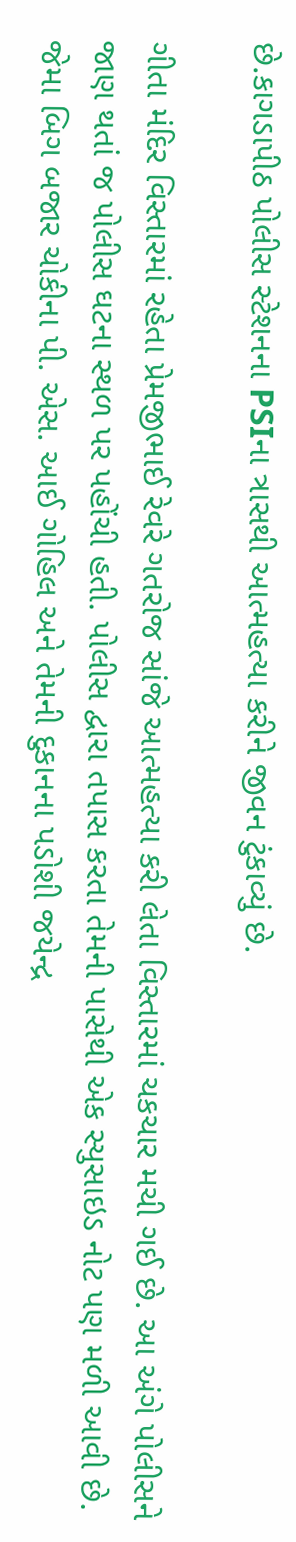છે.કાગડાપીઠ પોલીસ સ્ટેશનના PSIના ત્રાસથી આત્મહત્યા કરીને જીવન ટુંકાવ્યું છે.

ગીતા મંદિર વિસ્તારમાં રહેતા પ્રેમજીભાઈ રેવરે ગતરોજ સાંજે આત્મહત્યા કરી લેતા વિસ્તારમાં ચકચાર મચી ગઈ છે. આ અંગે પોલીસને જાણ થતાં જ પોલીસ ઘટના સ્થળ પર પહોંચી હતી. પોલીસ દ્વારા તપાસ કરતા તેમની પાસેથી એક સ્યુસાઇડ નોટ પણ મળી આવી છે. જેમા બિગ બજાર ચોકીના પી. એસ. આઈ ગોહિલ અને તેમની દુકાનના પડોશી જયેન્દ્ર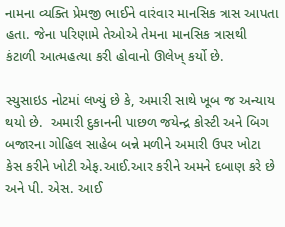નામના વ્યક્તિ પ્રેમજી ભાઈને વારંવાર માનસિક ત્રાસ આપતા હતા. જેના પરિણામે તેઓએ તેમના માનસિક ત્રાસથી કંટાળી આત્મહત્યા કરી હોવાનો ઊલેખ્ કર્યો છે.

સ્યુસાઇડ નોટમાં લખ્યું છે કે, અમારી સાથે ખૂબ જ અન્યાય થયો છે.  અમારી દુકાનની પાછળ જયેન્દ્ર કોસ્ટી અને બિગ બજારના ગોહિલ સાહેબ બન્ને મળીને અમારી ઉપર ખોટા કેસ કરીને ખોટી એફ.આઈ.આર કરીને અમને દબાણ કરે છે અને પી. એસ. આઈ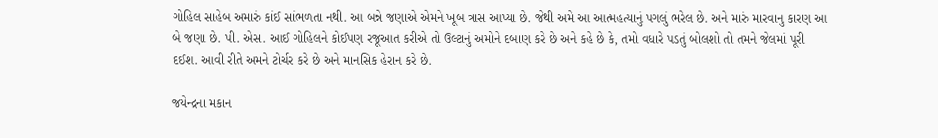ગોહિલ સાહેબ અમારું કાંઈ સાંભળતા નથી. આ બન્ને જણાએ એમને ખૂબ ત્રાસ આપ્યા છે. જેથી અમે આ આત્મહત્યાનું પગલું ભરેલ છે. અને મારું મારવાનુ કારણ આ બે જણા છે. પી. એસ. આઈ ગોહિલને કોઈપણ રજૂઆત કરીએ તો ઉલ્ટાનું અમોને દબાણ કરે છે અને કહે છે કે, તમો વધારે પડતું બોલશો તો તમને જેલમાં પૂરી દઈશ. આવી રીતે અમને ટોર્ચર કરે છે અને માનસિક હેરાન કરે છે.

જયેન્દ્રના મકાન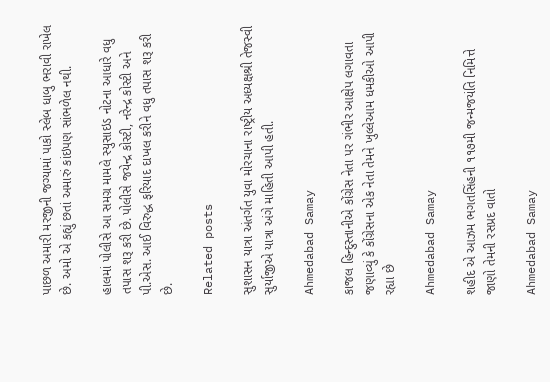પાછળ અમારી મરજીની જગ્યામાં પાકો સ્લેબ ધાબુ ભરાવી રાખેલ છે. અમો એ કહ્યું છતાં અમારું કાંઇપણ સાંભળેલ નથી.

હાલમાં પોલીસે આ સમગ્ર મામલે સ્યુસાઇડ નોટના આધારે વધુ તપાસ શરૂ કરી છે. પોલીસે જયેન્દ્ર કોસ્ટી, નરેન્દ્ર કોસ્ટી અને પી.એસ. આઈ વિરુદ્ધ ફરિયાદ દાખલ કરીને વધુ તપાસ શરૂ કરી છે.

Related posts

સુશાસન યાત્રા અંતર્ગત યુવા મોરચાના રાષ્ટ્રીય અધ્યક્ષશ્રી તેજસ્વી સુર્યાજીએ યાત્રા અંગે માહિતી આપી હતી.

Ahmedabad Samay

કાજલ હિન્દુસ્તાનીએ કોંગ્રેસ નેતા પર ગંભીર આક્ષેપ લગાવતા જણાવ્યું કે કોંગ્રેસના એક નેતા તેમને ખુલ્લેઆમ ધમકીઓ આપી રહ્યા છે

Ahmedabad Samay

શહીદ એ આઝમ ભગતસિંહની ૧૧૭મી જન્મજયંતિ નિમિત્તે જાણો તેમની રસપ્રદ વાતો

Ahmedabad Samay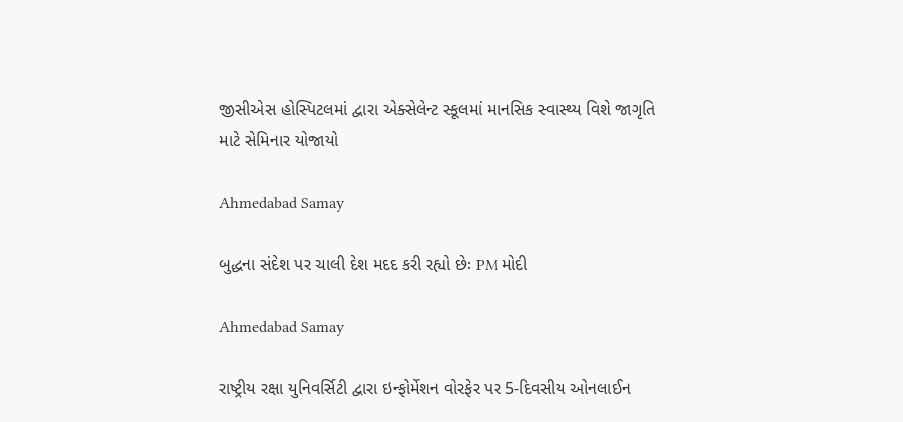જીસીએસ હોસ્પિટલમાં દ્વારા એક્સેલેન્ટ સ્કૂલમાં માનસિક સ્વાસ્થ્ય વિશે જાગૃતિ માટે સેમિનાર યોજાયો

Ahmedabad Samay

બુદ્ધના સંદેશ પર ચાલી દેશ મદદ કરી રહ્યો છેઃ PM મોદી

Ahmedabad Samay

રાષ્ટ્રીય રક્ષા યુનિવર્સિટી દ્વારા ઇન્ફોર્મેશન વોરફેર પર 5-દિવસીય ઓનલાઈન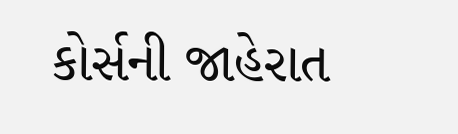કોર્સની જાહેરાત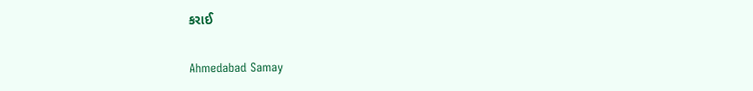કરાઈ

Ahmedabad Samay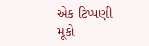એક ટિપ્પણી મૂકો